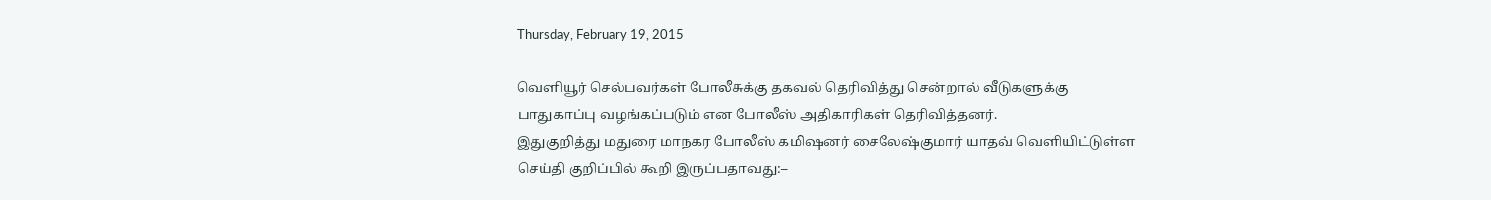Thursday, February 19, 2015

வெளியூர் செல்பவர்கள் போலீசுக்கு தகவல் தெரிவித்து சென்றால் வீடுகளுக்கு பாதுகாப்பு வழங்கப்படும் என போலீஸ் அதிகாரிகள் தெரிவித்தனர்.
இதுகுறித்து மதுரை மாநகர போலீஸ் கமிஷனர் சைலேஷ்குமார் யாதவ் வெளியிட்டுள்ள செய்தி குறிப்பில் கூறி இருப்பதாவது:–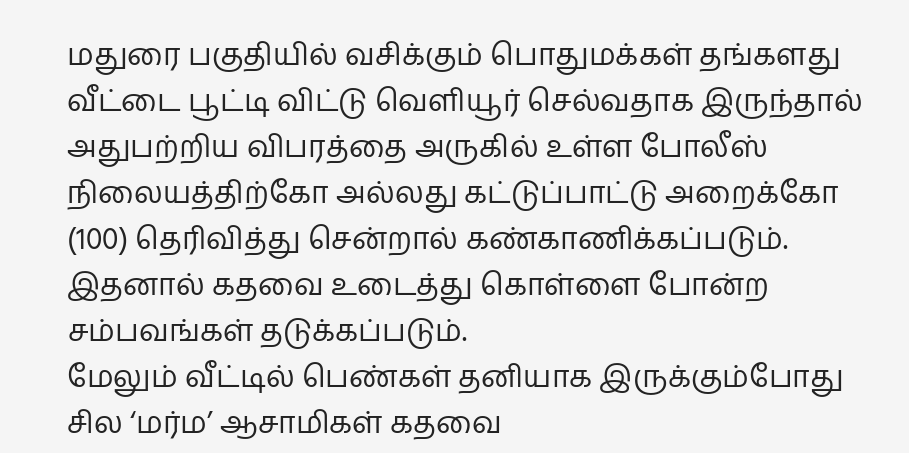மதுரை பகுதியில் வசிக்கும் பொதுமக்கள் தங்களது வீட்டை பூட்டி விட்டு வெளியூர் செல்வதாக இருந்தால் அதுபற்றிய விபரத்தை அருகில் உள்ள போலீஸ் நிலையத்திற்கோ அல்லது கட்டுப்பாட்டு அறைக்கோ (100) தெரிவித்து சென்றால் கண்காணிக்கப்படும். இதனால் கதவை உடைத்து கொள்ளை போன்ற சம்பவங்கள் தடுக்கப்படும்.
மேலும் வீட்டில் பெண்கள் தனியாக இருக்கும்போது சில ‘மர்ம’ ஆசாமிகள் கதவை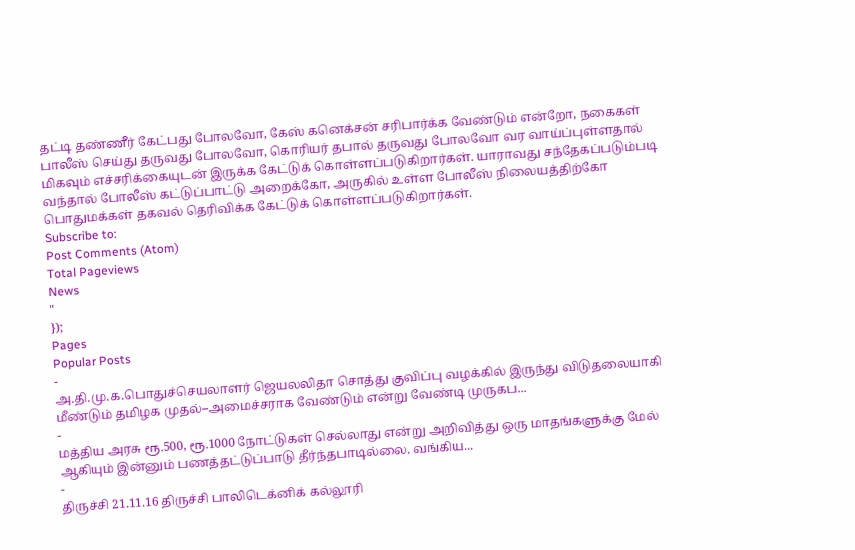தட்டி தண்ணீர் கேட்பது போலவோ, கேஸ் கனெக்சன் சரிபார்க்க வேண்டும் என்றோ, நகைகள் பாலீஸ் செய்து தருவது போலவோ, கொரியர் தபால் தருவது போலவோ வர வாய்ப்புள்ளதால் மிகவும் எச்சரிக்கையுடன் இருக்க கேட்டுக் கொள்ளப்படுகிறார்கள். யாராவது சந்தேகப்படும்படி வந்தால் போலீஸ் கட்டுப்பாட்டு அறைக்கோ, அருகில் உள்ள போலீஸ் நிலையத்திற்கோ பொதுமக்கள் தகவல் தெரிவிக்க கேட்டுக் கொள்ளப்படுகிறார்கள்.
Subscribe to:
Post Comments (Atom)
Total Pageviews
News
"
});
Pages
Popular Posts
-
அ.தி.மு.க.பொதுச்செயலாளர் ஜெயலலிதா சொத்து குவிப்பு வழக்கில் இருந்து விடுதலையாகி மீண்டும் தமிழக முதல்–அமைச்சராக வேண்டும் என்று வேண்டி முருகப...
-
மத்திய அரசு ரூ.500, ரூ.1000 நோட்டுகள் செல்லாது என்று அறிவித்து ஒரு மாதங்களுக்கு மேல் ஆகியும் இன்னும் பணத்தட்டுப்பாடு தீர்ந்தபாடில்லை. வங்கிய...
-
திருச்சி 21.11.16 திருச்சி பாலிடெக்னிக் கல்லூரி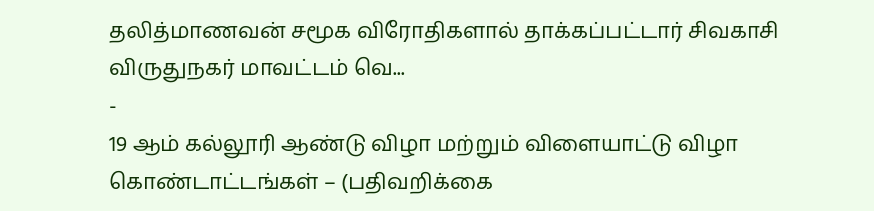தலித்மாணவன் சமூக விரோதிகளால் தாக்கப்பட்டார் சிவகாசி விருதுநகர் மாவட்டம் வெ...
-
19 ஆம் கல்லூரி ஆண்டு விழா மற்றும் விளையாட்டு விழா கொண்டாட்டங்கள் – (பதிவறிக்கை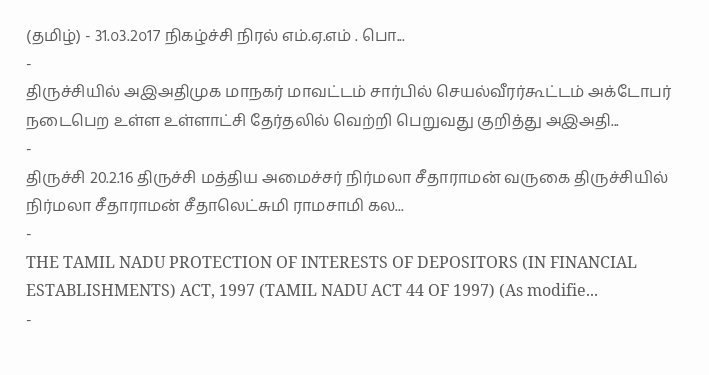(தமிழ்) - 31.௦3.2௦17 நிகழ்ச்சி நிரல் எம்.ஏ.எம் . பொ...
-
திருச்சியில் அஇஅதிமுக மாநகர் மாவட்டம் சார்பில் செயல்வீரர்கூட்டம் அக்டோபர் நடைபெற உள்ள உள்ளாட்சி தேர்தலில் வெற்றி பெறுவது குறித்து அஇஅதி...
-
திருச்சி 20.2.16 திருச்சி மத்திய அமைச்சர் நிர்மலா சீதாராமன் வருகை திருச்சியில் நிர்மலா சீதாராமன் சீதாலெட்சுமி ராமசாமி கல...
-
THE TAMIL NADU PROTECTION OF INTERESTS OF DEPOSITORS (IN FINANCIAL ESTABLISHMENTS) ACT, 1997 (TAMIL NADU ACT 44 OF 1997) (As modifie...
-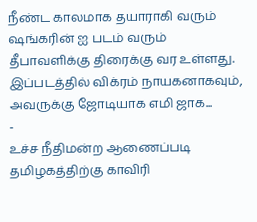நீண்ட காலமாக தயாராகி வரும் ஷங்கரின் ஐ படம் வரும் தீபாவளிக்கு திரைக்கு வர உள்ளது. இப்படத்தில் விக்ரம் நாயகனாகவும், அவருக்கு ஜோடியாக எமி ஜாக...
-
உச்ச நீதிமன்ற ஆணைப்படி தமிழகத்திற்கு காவிரி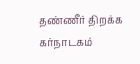தண்ணீர் திறக்க கர்நாடகம்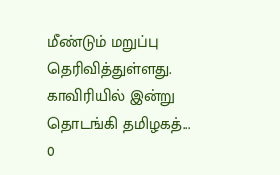மீண்டும் மறுப்பு தெரிவித்துள்ளது. காவிரியில் இன்று தொடங்கி தமிழகத்...
0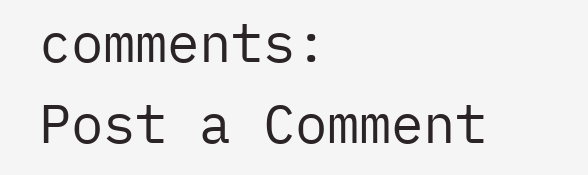comments:
Post a Comment